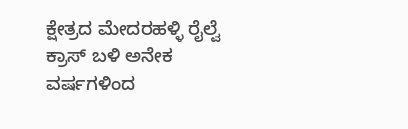ಕ್ಷೇತ್ರದ ಮೇದರಹಳ್ಳಿ ರೈಲ್ವೆ ಕ್ರಾಸ್ ಬಳಿ ಅನೇಕ ವರ್ಷಗಳಿಂದ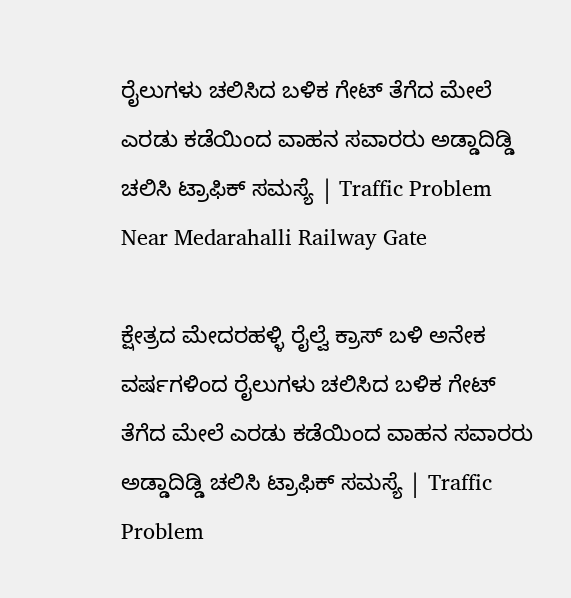ರೈಲುಗಳು ಚಲಿಸಿದ ಬಳಿಕ ಗೇಟ್ ತೆಗೆದ ಮೇಲೆ ಎರಡು ಕಡೆಯಿಂದ ವಾಹನ ಸವಾರರು ಅಡ್ಡಾದಿಡ್ಡಿ ಚಲಿಸಿ ಟ್ರಾಫಿಕ್ ಸಮಸ್ಯೆ | Traffic Problem Near Medarahalli Railway Gate

ಕ್ಷೇತ್ರದ ಮೇದರಹಳ್ಳಿ ರೈಲ್ವೆ ಕ್ರಾಸ್ ಬಳಿ ಅನೇಕ ವರ್ಷಗಳಿಂದ ರೈಲುಗಳು ಚಲಿಸಿದ ಬಳಿಕ ಗೇಟ್ ತೆಗೆದ ಮೇಲೆ ಎರಡು ಕಡೆಯಿಂದ ವಾಹನ ಸವಾರರು ಅಡ್ಡಾದಿಡ್ಡಿ ಚಲಿಸಿ ಟ್ರಾಫಿಕ್ ಸಮಸ್ಯೆ | Traffic Problem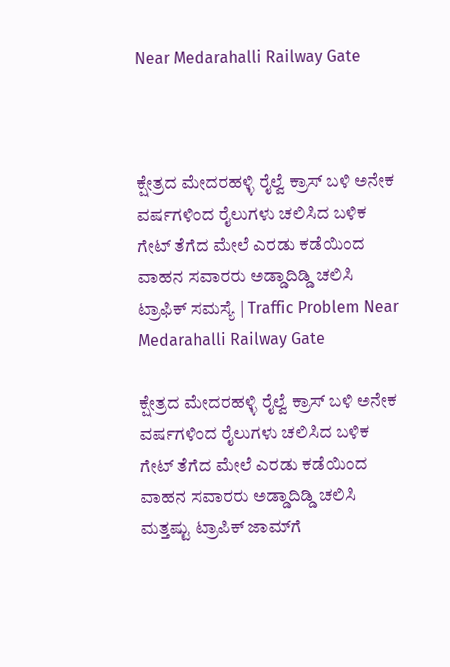Near Medarahalli Railway Gate



ಕ್ಷೇತ್ರದ ಮೇದರಹಳ್ಳಿ ರೈಲ್ವೆ ಕ್ರಾಸ್ ಬಳಿ ಅನೇಕ ವರ್ಷಗಳಿಂದ ರೈಲುಗಳು ಚಲಿಸಿದ ಬಳಿಕ ಗೇಟ್ ತೆಗೆದ ಮೇಲೆ ಎರಡು ಕಡೆಯಿಂದ ವಾಹನ ಸವಾರರು ಅಡ್ಡಾದಿಡ್ಡಿ ಚಲಿಸಿ ಟ್ರಾಫಿಕ್ ಸಮಸ್ಯೆ | Traffic Problem Near Medarahalli Railway Gate

ಕ್ಷೇತ್ರದ ಮೇದರಹಳ್ಳಿ ರೈಲ್ವೆ ಕ್ರಾಸ್ ಬಳಿ ಅನೇಕ ವರ್ಷಗಳಿಂದ ರೈಲುಗಳು ಚಲಿಸಿದ ಬಳಿಕ ಗೇಟ್ ತೆಗೆದ ಮೇಲೆ ಎರಡು ಕಡೆಯಿಂದ ವಾಹನ ಸವಾರರು ಅಡ್ಡಾದಿಡ್ಡಿ ಚಲಿಸಿ ಮತ್ತಷ್ಟು ಟ್ರಾಪಿಕ್ ಜಾಮ್‌ಗೆ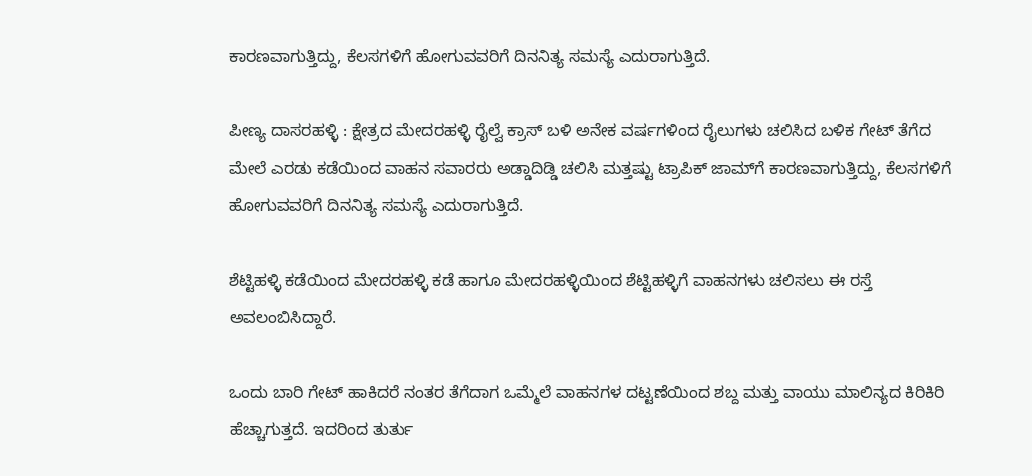ಕಾರಣವಾಗುತ್ತಿದ್ದು, ಕೆಲಸಗಳಿಗೆ ಹೋಗುವವರಿಗೆ ದಿನನಿತ್ಯ ಸಮಸ್ಯೆ ಎದುರಾಗುತ್ತಿದೆ.

ಪೀಣ್ಯ ದಾಸರಹಳ್ಳಿ : ಕ್ಷೇತ್ರದ ಮೇದರಹಳ್ಳಿ ರೈಲ್ವೆ ಕ್ರಾಸ್ ಬಳಿ ಅನೇಕ ವರ್ಷಗಳಿಂದ ರೈಲುಗಳು ಚಲಿಸಿದ ಬಳಿಕ ಗೇಟ್ ತೆಗೆದ ಮೇಲೆ ಎರಡು ಕಡೆಯಿಂದ ವಾಹನ ಸವಾರರು ಅಡ್ಡಾದಿಡ್ಡಿ ಚಲಿಸಿ ಮತ್ತಷ್ಟು ಟ್ರಾಪಿಕ್ ಜಾಮ್‌ಗೆ ಕಾರಣವಾಗುತ್ತಿದ್ದು, ಕೆಲಸಗಳಿಗೆ ಹೋಗುವವರಿಗೆ ದಿನನಿತ್ಯ ಸಮಸ್ಯೆ ಎದುರಾಗುತ್ತಿದೆ.

ಶೆಟ್ಟಿಹಳ್ಳಿ ಕಡೆಯಿಂದ ಮೇದರಹಳ್ಳಿ ಕಡೆ ಹಾಗೂ ಮೇದರಹಳ್ಳಿಯಿಂದ ಶೆಟ್ಟಿಹಳ್ಳಿಗೆ ವಾಹನಗಳು ಚಲಿಸಲು ಈ ರಸ್ತೆ ಅವಲಂಬಿಸಿದ್ದಾರೆ.

ಒಂದು ಬಾರಿ ಗೇಟ್‌ ಹಾಕಿದರೆ ನಂತರ ತೆಗೆದಾಗ ಒಮ್ಮೆಲೆ ವಾಹನಗಳ ದಟ್ಟಣೆಯಿಂದ ಶಬ್ದ ಮತ್ತು ವಾಯು ಮಾಲಿನ್ಯದ ಕಿರಿಕಿರಿ ಹೆಚ್ಚಾಗುತ್ತದೆ. ಇದರಿಂದ ತುರ್ತು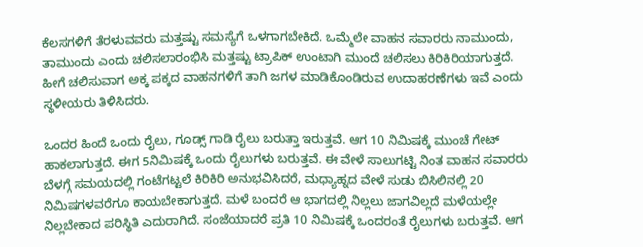ಕೆಲಸಗಳಿಗೆ ತೆರಳುವವರು ಮತ್ತಷ್ಟು ಸಮಸ್ಯೆಗೆ ಒಳಗಾಗಬೇಕಿದೆ. ಒಮ್ಮೆಲೇ ವಾಹನ ಸವಾರರು ನಾಮುಂದು, ತಾಮುಂದು ಎಂದು ಚಲಿಸಲಾರಂಭಿಸಿ ಮತ್ತಷ್ಟು ಟ್ರಾಪಿಕ್ ಉಂಟಾಗಿ ಮುಂದೆ ಚಲಿಸಲು ಕಿರಿಕಿರಿಯಾಗುತ್ತದೆ. ಹೀಗೆ ಚಲಿಸುವಾಗ ಅಕ್ಕ ಪಕ್ಕದ ವಾಹನಗಳಿಗೆ ತಾಗಿ ಜಗಳ ಮಾಡಿಕೊಂಡಿರುವ ಉದಾಹರಣೆಗಳು ಇವೆ ಎಂದು ಸ್ಥಳೀಯರು ತಿಳಿಸಿದರು.

ಒಂದರ ಹಿಂದೆ ಒಂದು ರೈಲು, ಗೂಡ್ಸ್ ಗಾಡಿ ರೈಲು ಬರುತ್ತಾ ಇರುತ್ತವೆ. ಆಗ 10 ನಿಮಿಷಕ್ಕೆ ಮುಂಚೆ ಗೇಟ್ ಹಾಕಲಾಗುತ್ತದೆ. ಈಗ 5ನಿಮಿಷಕ್ಕೆ ಒಂದು ರೈಲುಗಳು ಬರುತ್ತವೆ. ಈ ವೇಳೆ ಸಾಲುಗಟ್ಟಿ ನಿಂತ ವಾಹನ ಸವಾರರು ಬೆಳಗ್ಗೆ ಸಮಯದಲ್ಲಿ ಗಂಟೆಗಟ್ಟಲೆ ಕಿರಿಕಿರಿ ಅನುಭವಿಸಿದರೆ, ಮಧ್ಯಾಹ್ನದ ವೇಳೆ ಸುಡು ಬಿಸಿಲಿನಲ್ಲಿ 20 ನಿಮಿಷಗಳವರೆಗೂ ಕಾಯಬೇಕಾಗುತ್ತದೆ. ಮಳೆ ಬಂದರೆ ಆ ಭಾಗದಲ್ಲಿ ನಿಲ್ಲಲು ಜಾಗವಿಲ್ಲದೆ ಮಳೆಯಲ್ಲೇ ನಿಲ್ಲಬೇಕಾದ ಪರಿಸ್ಥಿತಿ ಎದುರಾಗಿದೆ. ಸಂಜೆಯಾದರೆ ಪ್ರತಿ 10 ನಿಮಿಷಕ್ಕೆ ಒಂದರಂತೆ ರೈಲುಗಳು ಬರುತ್ತವೆ. ಆಗ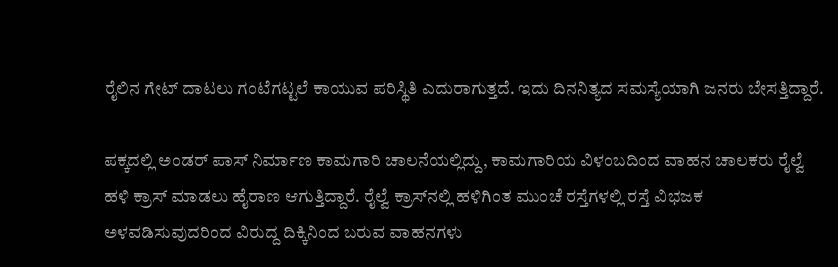ರೈಲಿನ ಗೇಟ್ ದಾಟಲು ಗಂಟೆಗಟ್ಟಲೆ ಕಾಯುವ ಪರಿಸ್ಥಿತಿ ಎದುರಾಗುತ್ತದೆ. ಇದು ದಿನನಿತ್ಯದ ಸಮಸ್ಯೆಯಾಗಿ ಜನರು ಬೇಸತ್ತಿದ್ದಾರೆ.

ಪಕ್ಕದಲ್ಲಿ ಅಂಡರ್ ಪಾಸ್ ನಿರ್ಮಾಣ ಕಾಮಗಾರಿ ಚಾಲನೆಯಲ್ಲಿದ್ದು, ಕಾಮಗಾರಿಯ ವಿಳಂಬದಿಂದ ವಾಹನ ಚಾಲಕರು ರೈಲ್ವೆ ಹಳಿ ಕ್ರಾಸ್ ಮಾಡಲು ಹೈರಾಣ ಆಗುತ್ತಿದ್ದಾರೆ. ರೈಲ್ವೆ ಕ್ರಾಸ್‌ನಲ್ಲಿ ಹಳಿಗಿಂತ ಮುಂಚೆ ರಸ್ತೆಗಳಲ್ಲಿ ರಸ್ತೆ ವಿಭಜಕ ಅಳವಡಿಸುವುದರಿಂದ ವಿರುದ್ದ ದಿಕ್ಕಿನಿಂದ ಬರುವ ವಾಹನಗಳು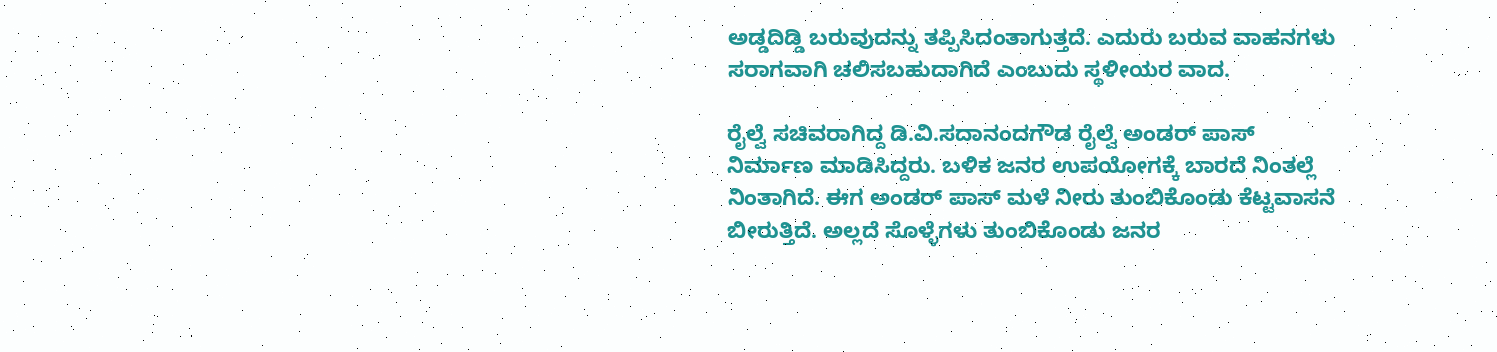ಅಡ್ಡದಿಡ್ಡಿ ಬರುವುದನ್ನು ತಪ್ಪಿಸಿದಂತಾಗುತ್ತದೆ. ಎದುರು ಬರುವ ವಾಹನಗಳು ಸರಾಗವಾಗಿ ಚಲಿಸಬಹುದಾಗಿದೆ ಎಂಬುದು ಸ್ಥಳೀಯರ ವಾದ.

ರೈಲ್ವೆ ಸಚಿವರಾಗಿದ್ದ ಡಿ.ವಿ.ಸದಾನಂದಗೌಡ ರೈಲ್ವೆ ಅಂಡರ್ ಪಾಸ್ ನಿರ್ಮಾಣ ಮಾಡಿಸಿದ್ದರು. ಬಳಿಕ ಜನರ ಉಪಯೋಗಕ್ಕೆ ಬಾರದೆ ನಿಂತಲ್ಲೆ ನಿಂತಾಗಿದೆ. ಈಗ ಅಂಡರ್ ಪಾಸ್ ಮಳೆ ನೀರು ತುಂಬಿಕೊಂಡು ಕೆಟ್ಟವಾಸನೆ ಬೀರುತ್ತಿದೆ. ಅಲ್ಲದೆ ಸೊಳ್ಳೆಗಳು ತುಂಬಿಕೊಂಡು ಜನರ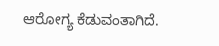ಆರೋಗ್ಯ ಕೆಡುವಂತಾಗಿದೆ‌.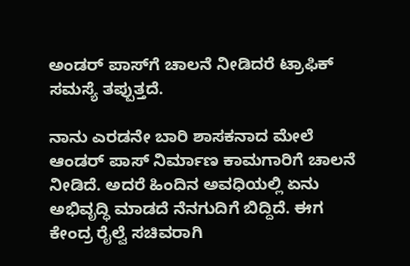ಅಂಡರ್ ಪಾಸ್‌ಗೆ ಚಾಲನೆ ನೀಡಿದರೆ ಟ್ರಾಫಿಕ್ ಸಮಸ್ಯೆ ತಪ್ಪುತ್ತದೆ.

ನಾನು ಎರಡನೇ ಬಾರಿ ಶಾಸಕನಾದ ಮೇಲೆ ಆಂಡರ್ ಪಾಸ್ ನಿರ್ಮಾಣ ಕಾಮಗಾರಿಗೆ ಚಾಲನೆ ನೀಡಿದೆ. ಅದರೆ ಹಿಂದಿನ ಅವಧಿಯಲ್ಲಿ ಏನು ಅಭಿವೃದ್ಧಿ ಮಾಡದೆ ನೆನಗುದಿಗೆ ಬಿದ್ದಿದೆ. ಈಗ ಕೇಂದ್ರ ರೈಲ್ವೆ ಸಚಿವರಾಗಿ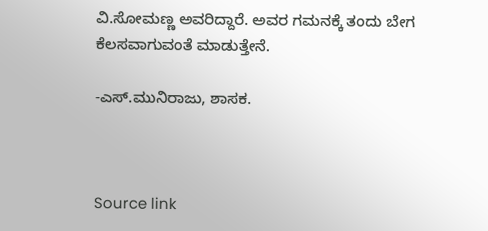ವಿ.ಸೋಮಣ್ಣ ಅವರಿದ್ದಾರೆ. ಅವರ ಗಮನಕ್ಕೆ ತಂದು ಬೇಗ ಕೆಲಸವಾಗುವಂತೆ ಮಾಡುತ್ತೇನೆ.

-ಎಸ್.ಮುನಿರಾಜು, ಶಾಸಕ.



Source link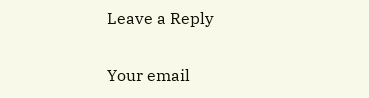Leave a Reply

Your email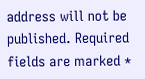address will not be published. Required fields are marked *